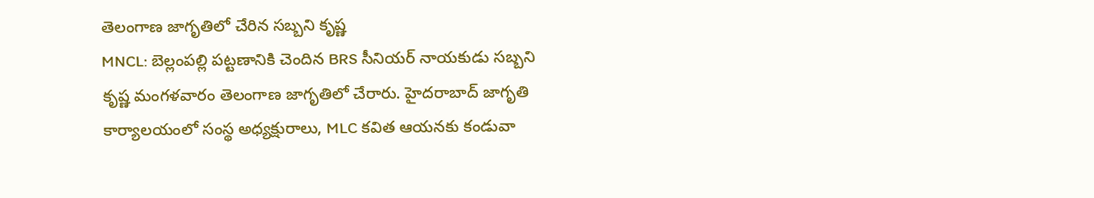తెలంగాణ జాగృతిలో చేరిన సబ్బని కృష్ణ
MNCL: బెల్లంపల్లి పట్టణానికి చెందిన BRS సీనియర్ నాయకుడు సబ్బని కృష్ణ మంగళవారం తెలంగాణ జాగృతిలో చేరారు. హైదరాబాద్ జాగృతి కార్యాలయంలో సంస్థ అధ్యక్షురాలు, MLC కవిత ఆయనకు కండువా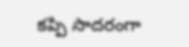కప్పి సాదరంగా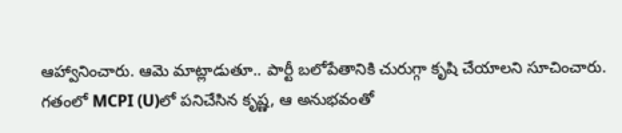ఆహ్వానించారు. ఆమె మాట్లాడుతూ.. పార్టీ బలోపేతానికి చురుగ్గా కృషి చేయాలని సూచించారు. గతంలో MCPI (U)లో పనిచేసిన కృష్ణ, ఆ అనుభవంతో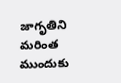జాగృతిని మరింత ముందుకు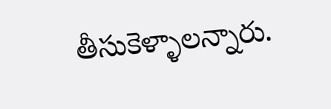తీసుకెళ్ళాలన్నారు.